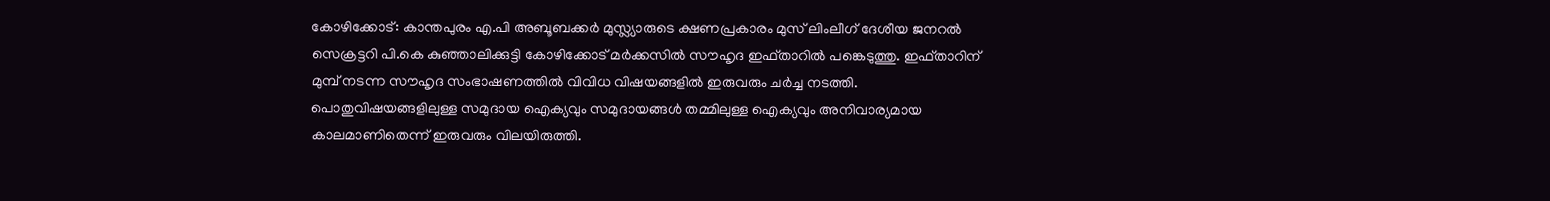കോഴിക്കോട്: കാന്തപുരം എ.പി അബൂബക്കർ മുസ്ല്യാരുടെ ക്ഷണപ്രകാരം മുസ് ലിംലീഗ് ദേശീയ ജനറൽ സെക്രട്ടറി പി.കെ കുഞ്ഞാലിക്കുട്ടി കോഴിക്കോട് മർക്കസിൽ സൗഹൃദ ഇഫ്താറിൽ പങ്കെടുത്തു. ഇഫ്താറിന് മുമ്പ് നടന്ന സൗഹൃദ സംഭാഷണത്തിൽ വിവിധ വിഷയങ്ങളിൽ ഇരുവരും ചർച്ച നടത്തി. പൊതുവിഷയങ്ങളിലുള്ള സമുദായ ഐക്യവും സമുദായങ്ങൾ തമ്മിലുള്ള ഐക്യവും അനിവാര്യമായ കാലമാണിതെന്ന് ഇരുവരും വിലയിരുത്തി.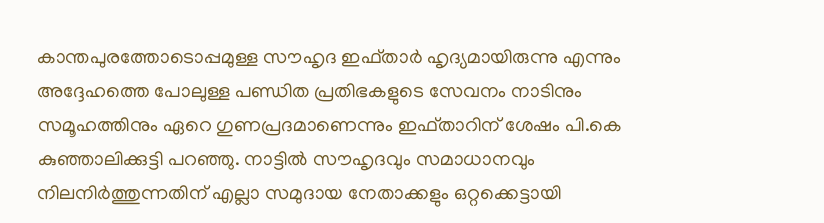കാന്തപുരത്തോടൊപ്പമുള്ള സൗഹൃദ ഇഫ്താർ ഹൃദ്യമായിരുന്നു എന്നും അദ്ദേഹത്തെ പോലുള്ള പണ്ഡിത പ്രതിഭകളുടെ സേവനം നാടിനും സമൂഹത്തിനും ഏറെ ഗുണപ്രദമാണെന്നും ഇഫ്താറിന് ശേഷം പി.കെ കുഞ്ഞാലിക്കുട്ടി പറഞ്ഞു. നാട്ടിൽ സൗഹൃദവും സമാധാനവും നിലനിർത്തുന്നതിന് എല്ലാ സമുദായ നേതാക്കളും ഒറ്റക്കെട്ടായി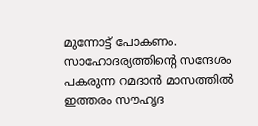മുന്നോട്ട് പോകണം. സാഹോദര്യത്തിന്റെ സന്ദേശം പകരുന്ന റമദാൻ മാസത്തിൽ ഇത്തരം സൗഹൃദ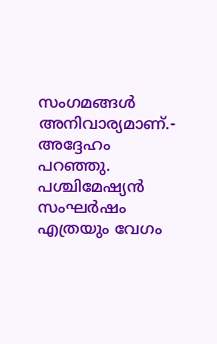സംഗമങ്ങൾ അനിവാര്യമാണ്.- അദ്ദേഹം പറഞ്ഞു. പശ്ചിമേഷ്യൻ സംഘർഷം എത്രയും വേഗം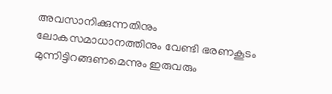അവസാനിക്കുന്നതിനും ലോകസമാധാനത്തിനും വേണ്ടി ഭരണകൂടം മുന്നിട്ടിറങ്ങണമെന്നും ഇരുവരും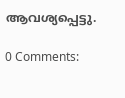ആവശ്യപ്പെട്ടു.

0 Comments: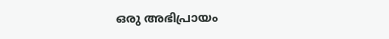ഒരു അഭിപ്രായം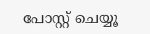പോസ്റ്റ് ചെയ്യൂ